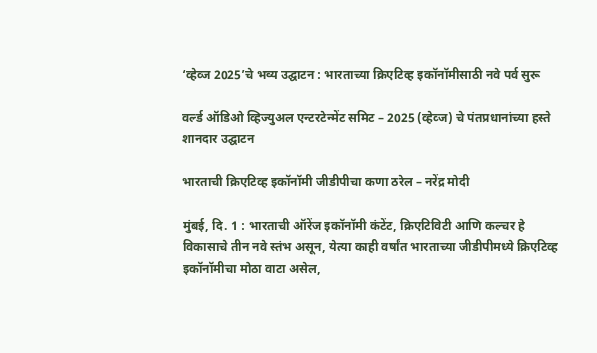‘व्हेव्ज 2025’चे भव्य उद्घाटन : भारताच्या क्रिएटिव्ह इकॉनॉमीसाठी नवे पर्व सुरू

वर्ल्ड ऑडिओ व्हिज्युअल एन्टरटेन्मेंट समिट – 2025 (व्हेव्ज) चे पंतप्रधानांच्या हस्ते शानदार उद्घाटन

भारताची क्रिएटिव्ह इकॉनॉमी जीडीपीचा कणा ठरेल – नरेंद्र मोदी

मुंबई, दि. 1 : भारताची ऑरेंज इकॉनॉमी कंटेंट, क्रिएटिविटी आणि कल्चर हे विकासाचे तीन नवे स्तंभ असून, येत्या काही वर्षांत भारताच्या जीडीपीमध्ये क्रिएटिव्ह इकॉनॉमीचा मोठा वाटा असेल,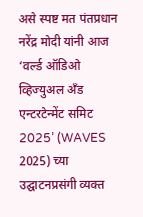असे स्पष्ट मत पंतप्रधान नरेंद्र मोदी यांनी आज ‘वर्ल्ड ऑडिओ व्हिज्युअल अँड एन्टरटेन्मेंट समिट 2025’ (WAVES 2025) च्या उद्घाटनप्रसंगी व्यक्त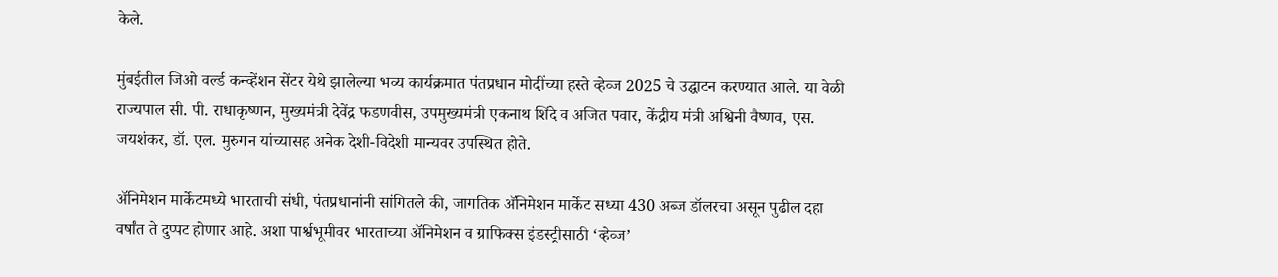केले.

मुंबईतील जिओ वर्ल्ड कन्व्हेंशन सेंटर येथे झालेल्या भव्य कार्यक्रमात पंतप्रधान मोदींच्या हस्ते व्हेव्ज 2025 चे उद्घाटन करण्यात आले. या वेळी राज्यपाल सी. पी. राधाकृष्णन, मुख्यमंत्री देवेंद्र फडणवीस, उपमुख्यमंत्री एकनाथ शिंदे व अजित पवार, केंद्रीय मंत्री अश्विनी वैष्णव, एस. जयशंकर, डॉ. एल. मुरुगन यांच्यासह अनेक देशी-विदेशी मान्यवर उपस्थित होते.

अ‍ॅनिमेशन मार्केटमध्ये भारताची संधी, पंतप्रधानांनी सांगितले की, जागतिक अ‍ॅनिमेशन मार्केट सध्या 430 अब्ज डॉलरचा असून पुढील दहा वर्षांत ते दुप्पट होणार आहे. अशा पार्श्वभूमीवर भारताच्या अ‍ॅनिमेशन व ग्राफिक्स इंडस्ट्रीसाठी ‘व्हेव्ज’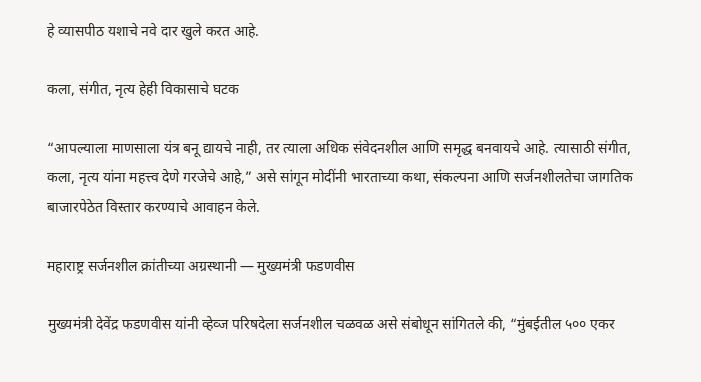हे व्यासपीठ यशाचे नवे दार खुले करत आहे.

कला, संगीत, नृत्य हेही विकासाचे घटक

“आपल्याला माणसाला यंत्र बनू द्यायचे नाही, तर त्याला अधिक संवेदनशील आणि समृद्ध बनवायचे आहे. त्यासाठी संगीत, कला, नृत्य यांना महत्त्व देणे गरजेचे आहे,” असे सांगून मोदींनी भारताच्या कथा, संकल्पना आणि सर्जनशीलतेचा जागतिक बाजारपेठेत विस्तार करण्याचे आवाहन केले.

महाराष्ट्र सर्जनशील क्रांतीच्या अग्रस्थानी — मुख्यमंत्री फडणवीस

मुख्यमंत्री देवेंद्र फडणवीस यांनी व्हेव्ज परिषदेला सर्जनशील चळवळ असे संबोधून सांगितले की, “मुंबईतील ५०० एकर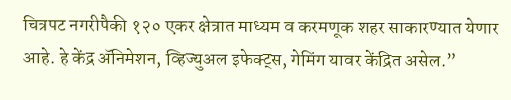चित्रपट नगरीपैकी १२० एकर क्षेत्रात माध्यम व करमणूक शहर साकारण्यात येणार आहे. हे केंद्र अ‍ॅनिमेशन, व्हिज्युअल इफेक्ट्स, गेमिंग यावर केंद्रित असेल.”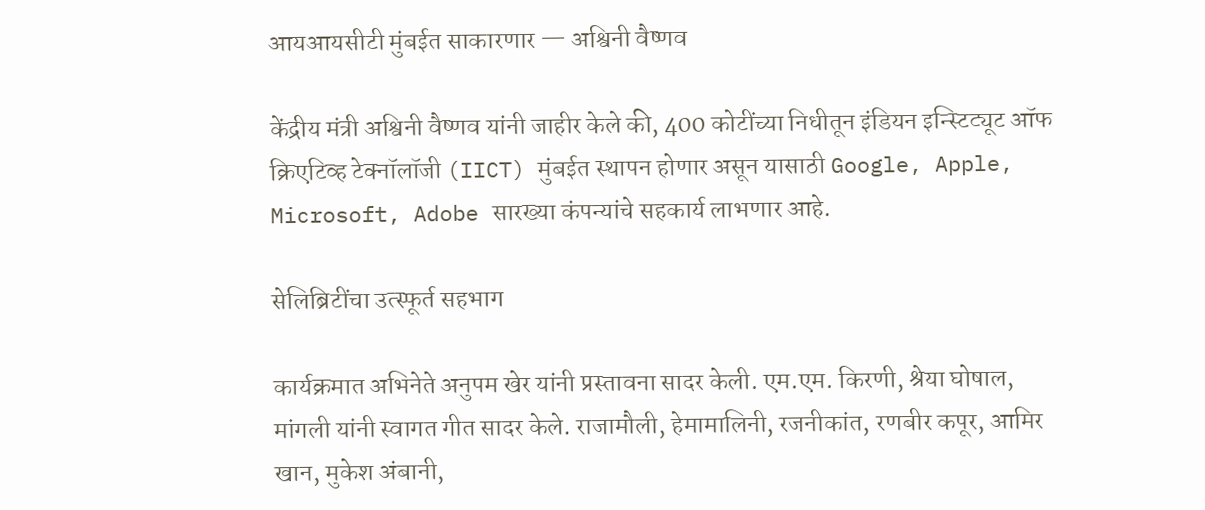आयआयसीटी मुंबईत साकारणार — अश्विनी वैष्णव

केंद्रीय मंत्री अश्विनी वैष्णव यांनी जाहीर केले की, 400 कोटींच्या निधीतून इंडियन इन्स्टिट्यूट ऑफ क्रिएटिव्ह टेक्नॉलॉजी (IICT) मुंबईत स्थापन होणार असून यासाठी Google, Apple, Microsoft, Adobe सारख्या कंपन्यांचे सहकार्य लाभणार आहे.

सेलिब्रिटींचा उत्स्फूर्त सहभाग

कार्यक्रमात अभिनेते अनुपम खेर यांनी प्रस्तावना सादर केली. एम.एम. किरणी, श्रेया घोषाल, मांगली यांनी स्वागत गीत सादर केले. राजामौली, हेमामालिनी, रजनीकांत, रणबीर कपूर, आमिर खान, मुकेश अंबानी,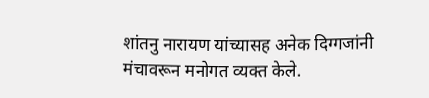शांतनु नारायण यांच्यासह अनेक दिग्गजांनी मंचावरून मनोगत व्यक्त केले.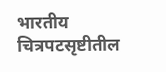भारतीय चित्रपटसृष्टीतील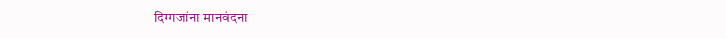दिग्गजांना मानवंदना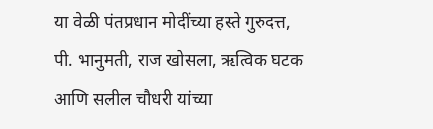या वेळी पंतप्रधान मोदींच्या हस्ते गुरुदत्त, पी. भानुमती, राज खोसला, ऋत्विक घटक आणि सलील चौधरी यांच्या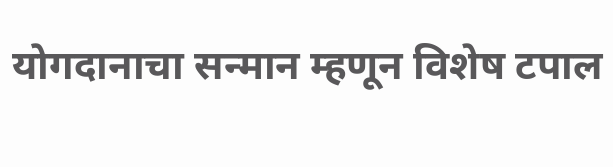योगदानाचा सन्मान म्हणून विशेष टपाल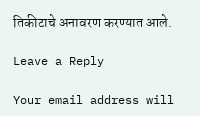तिकीटाचे अनावरण करण्यात आले.

Leave a Reply

Your email address will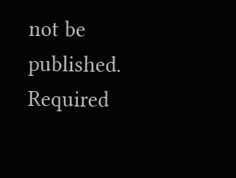not be published. Required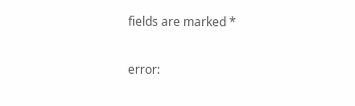fields are marked *

error: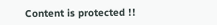Content is protected !!